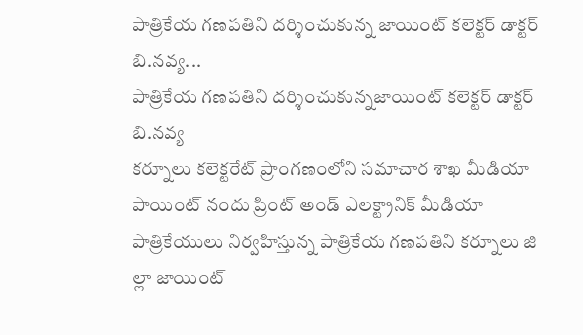పాత్రికేయ గణపతిని దర్శించుకున్న జాయింట్ కలెక్టర్ డాక్టర్ బి.నవ్య...
పాత్రికేయ గణపతిని దర్శించుకున్నజాయింట్ కలెక్టర్ డాక్టర్ బి.నవ్య
కర్నూలు కలెక్టరేట్ ప్రాంగణంలోని సమాచార శాఖ మీడియా పాయింట్ నందు ప్రింట్ అండ్ ఎలక్ట్రానిక్ మీడియా పాత్రికేయులు నిర్వహిస్తున్న పాత్రికేయ గణపతిని కర్నూలు జి ల్లా జాయింట్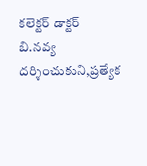కలెక్టర్ డాక్టర్ బి.నవ్య దర్శించుకుని,ప్రత్యేక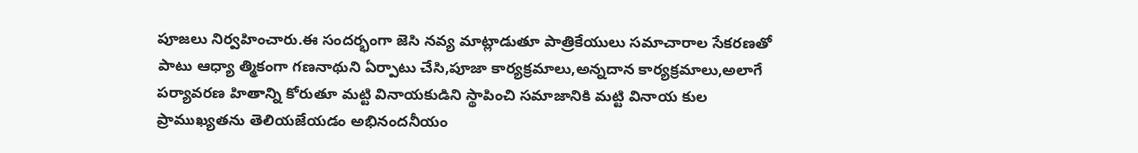పూజలు నిర్వహించారు.ఈ సందర్భంగా జెసి నవ్య మాట్లాడుతూ పాత్రికేయులు సమాచారాల సేకరణతో పాటు ఆధ్యా త్మికంగా గణనాథుని ఏర్పాటు చేసి,పూజా కార్యక్రమాలు,అన్నదాన కార్యక్రమాలు,అలాగే పర్యావరణ హితాన్ని కోరుతూ మట్టి వినాయకుడిని స్థాపించి సమాజానికి మట్టి వినాయ కుల ప్రాముఖ్యతను తెలియజేయడం అభినందనీయం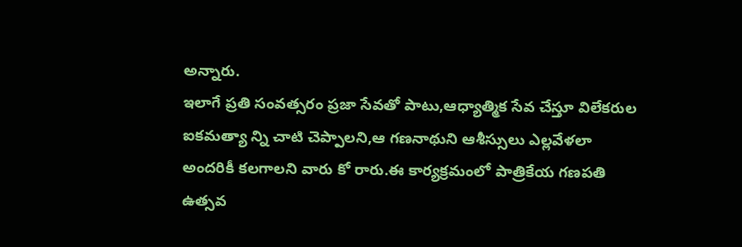అన్నారు.
ఇలాగే ప్రతి సంవత్సరం ప్రజా సేవతో పాటు,ఆధ్యాత్మిక సేవ చేస్తూ విలేకరుల ఐకమత్యా న్ని చాటి చెప్పాలని,ఆ గణనాథుని ఆశీస్సులు ఎల్లవేళలా అందరికీ కలగాలని వారు కో రారు.ఈ కార్యక్రమంలో పాత్రికేయ గణపతి ఉత్సవ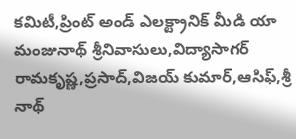కమిటీ,ప్రింట్ అండ్ ఎలక్ట్రానిక్ మీడి యా మంజునాథ్ శ్రీనివాసులు,విద్యాసాగర్ రామకృష్ణ,ప్రసాద్,విజయ్ కుమార్,ఆసిఫ్,శ్రీ నాథ్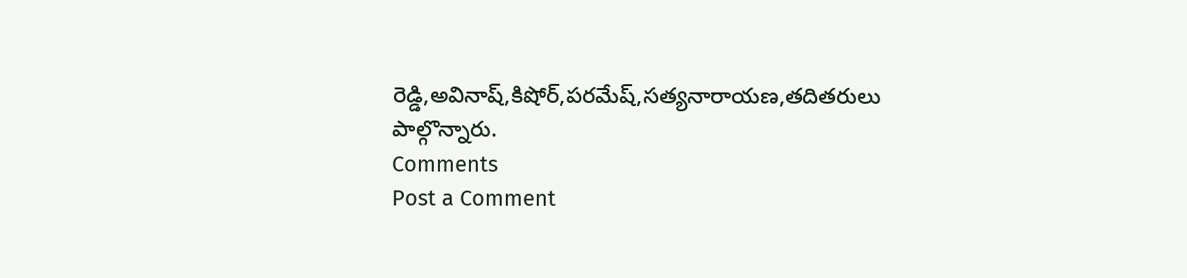రెడ్డి,అవినాష్,కిషోర్,పరమేష్,సత్యనారాయణ,తదితరులు పాల్గొన్నారు.
Comments
Post a Comment